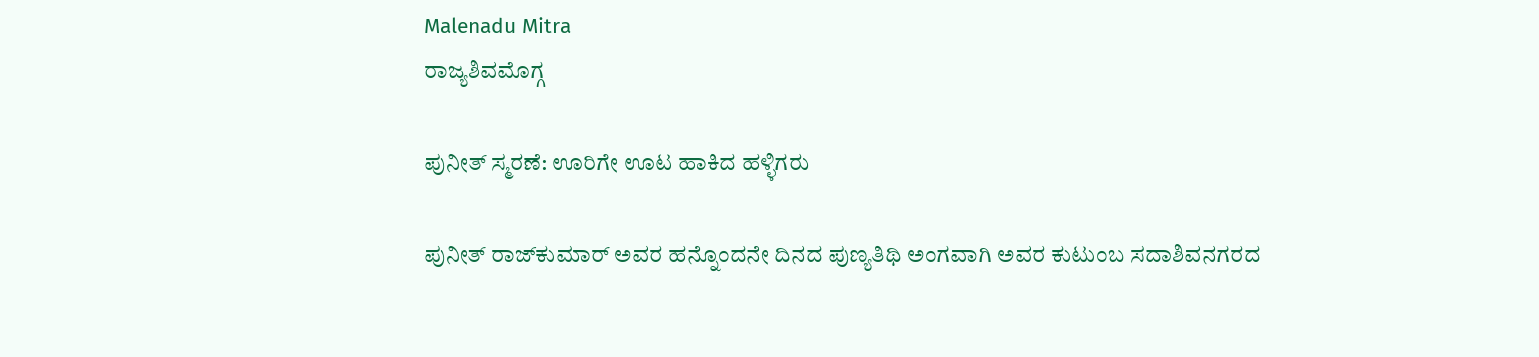Malenadu Mitra
ರಾಜ್ಯಶಿವಮೊಗ್ಗ

ಪುನೀತ್ ಸ್ಮರಣೆ: ಊರಿಗೇ ಊಟ ಹಾಕಿದ ಹಳ್ಳಿಗರು

ಪುನೀತ್ ರಾಜ್‌ಕುಮಾರ್ ಅವರ ಹನ್ನೊಂದನೇ ದಿನದ ಪುಣ್ಯತಿಥಿ ಅಂಗವಾಗಿ ಅವರ ಕುಟುಂಬ ಸದಾಶಿವನಗರದ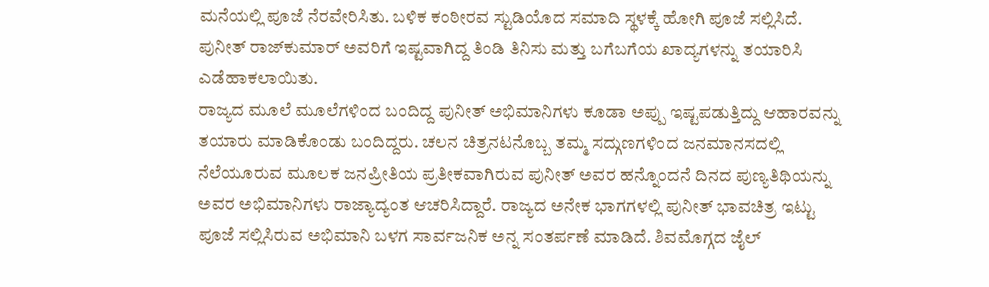ಮನೆಯಲ್ಲಿ ಪೂಜೆ ನೆರವೇರಿಸಿತು. ಬಳಿಕ ಕಂಠೀರವ ಸ್ಟುಡಿಯೊದ ಸಮಾದಿ ಸ್ಥಳಕ್ಕೆ ಹೋಗಿ ಪೂಜೆ ಸಲ್ಲಿಸಿದೆ. ಪುನೀತ್ ರಾಜ್‌ಕುಮಾರ್ ಅವರಿಗೆ ಇಷ್ಟವಾಗಿದ್ದ ತಿಂಡಿ ತಿನಿಸು ಮತ್ತು ಬಗೆಬಗೆಯ ಖಾದ್ಯಗಳನ್ನು ತಯಾರಿಸಿ ಎಡೆಹಾಕಲಾಯಿತು.
ರಾಜ್ಯದ ಮೂಲೆ ಮೂಲೆಗಳಿಂದ ಬಂದಿದ್ದ ಪುನೀತ್ ಅಭಿಮಾನಿಗಳು ಕೂಡಾ ಅಪ್ಪು ಇಷ್ಟಪಡುತ್ತಿದ್ದು ಆಹಾರವನ್ನು ತಯಾರು ಮಾಡಿಕೊಂಡು ಬಂದಿದ್ದರು. ಚಲನ ಚಿತ್ರನಟನೊಬ್ಬ ತಮ್ಮ ಸದ್ಗುಣಗಳಿಂದ ಜನಮಾನಸದಲ್ಲಿ ನೆಲೆಯೂರುವ ಮೂಲಕ ಜನಪ್ರೀತಿಯ ಪ್ರತೀಕವಾಗಿರುವ ಪುನೀತ್ ಅವರ ಹನ್ನೊಂದನೆ ದಿನದ ಪುಣ್ಯತಿಥಿಯನ್ನು ಅವರ ಅಭಿಮಾನಿಗಳು ರಾಜ್ಯಾದ್ಯಂತ ಆಚರಿಸಿದ್ದಾರೆ. ರಾಜ್ಯದ ಅನೇಕ ಭಾಗಗಳಲ್ಲಿ ಪುನೀತ್ ಭಾವಚಿತ್ರ ಇಟ್ಟು ಪೂಜೆ ಸಲ್ಲಿಸಿರುವ ಅಭಿಮಾನಿ ಬಳಗ ಸಾರ್ವಜನಿಕ ಅನ್ನ ಸಂತರ್ಪಣೆ ಮಾಡಿದೆ. ಶಿವಮೊಗ್ಗದ ಜೈಲ್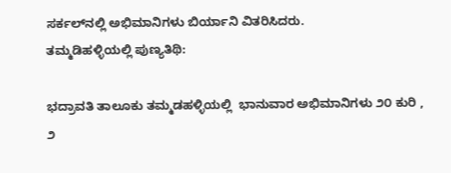ಸರ್ಕಲ್‌ನಲ್ಲಿ ಅಭಿಮಾನಿಗಳು ಬಿರ್ಯಾನಿ ವಿತರಿಸಿದರು.
ತಮ್ಮಡಿಹಳ್ಳಿಯಲ್ಲಿ ಪುಣ್ಯತಿಥಿ:

ಭದ್ರಾವತಿ ತಾಲೂಕು ತಮ್ಮಡಹಳ್ಳಿಯಲ್ಲಿ  ಭಾನುವಾರ ಅಭಿಮಾನಿಗಳು ೨೦ ಕುರಿ , ೨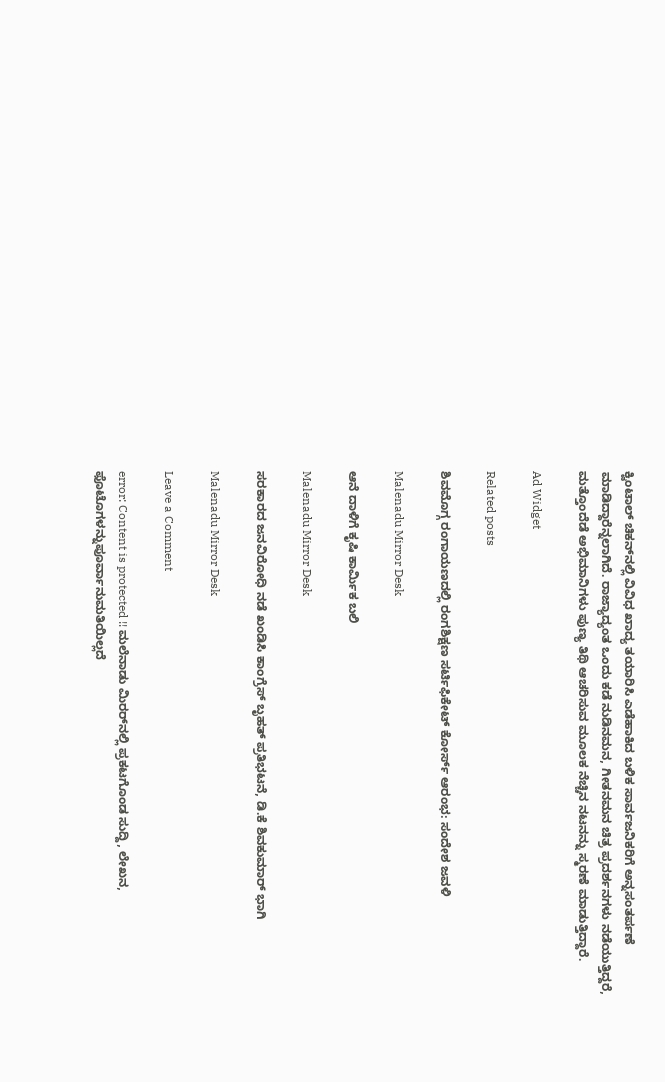ಕ್ವಿಂಟಾಲ್ ಚಿಕನ್‌ನಲ್ಲಿ ವಿವಿಧ ಖಾದ್ಯ ತಯಾರಿಸಿ ಎಡೆಹಾಕಿದ ಬಳಿಕ ಸಾರ್ವಜನಿಕರಿಗೆ ಅನ್ನಸಂತರ್ಪಣೆ ಮಾಡಿದ್ದಾರೆನ್ನಲಾಗಿದೆ. ರಾಜ್ಯಾದ್ಯಂತ ಒಂದು ಕಡೆ ನುಡಿನಮನ, ಗೀತನಮನ ಚಿತ್ರ ಪ್ರದರ್ಶನಗಳು ನಡೆಯುತ್ತಿದ್ದರೆ, ಮತ್ತೊಂದೆಡೆ ಅಭಿಮಾನಿಗಳು ಪುಣ್ಯ ತಿಥಿ ಆಚರಿಸುವ ಮೂಲಕ ನೆಚ್ಚಿನ ನಟನನ್ನು ಸ್ಮರಣೆ ಮಾಡುತ್ತಿದ್ದಾರೆ.

Ad Widget

Related posts

ಶಿವಮೊಗ್ಗ ರಂಗಾಯಣದಲ್ಲಿ ರಂಗಶಿಕ್ಷಣ ಸರ್ಟಿಫಿಕೇಟ್ ಕೋರ್ಸ್ ಆರಂಭ: ಸಂದೇಶ ಜವಳಿ

Malenadu Mirror Desk

ಆನೆ ದಾಳಿಗೆ ಕೃಷಿ ಕಾರ್ಮಿಕ ಬಲಿ

Malenadu Mirror Desk

ಸರಕಾರದ ಜನವಿರೋಧಿ ನಡೆ ಖಂಡಿಸಿ ಕಾಂಗ್ರೆಸ್ ಬೃಹತ್ ಪ್ರತಿಭಟನೆ, ಡಿ.ಕೆ ಶಿವಕುಮಾರ್ ಭಾಗಿ

Malenadu Mirror Desk

Leave a Comment

error: Content is protected !! ಮಲೆನಾಡು ಮಿರರ್‌ನಲ್ಲಿ ಪ್ರಕಟಗೊಂಡ ಸುದ್ದಿ, ಲೇಖನ, ಫೊಟೊಗಳನ್ನುಪೂರ್ವಾನುಮತಿಯಿಲ್ಲದೆ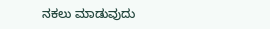ನಕಲು ಮಾಡುವುದು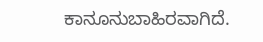ಕಾನೂನುಬಾಹಿರವಾಗಿದೆ.